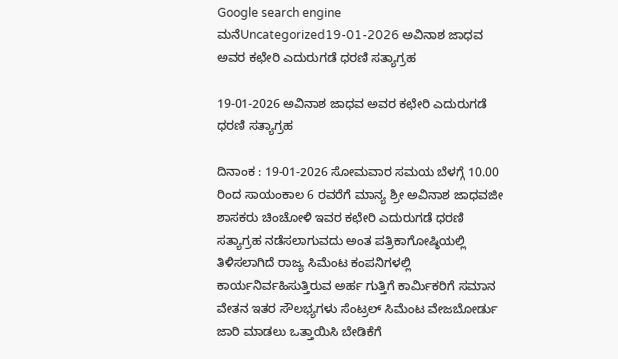Google search engine
ಮನೆUncategorized19-01-2026 ಅವಿನಾಶ ಜಾಧವ ಅವರ ಕಛೇರಿ ಎದುರುಗಡೆ ಧರಣಿ ಸತ್ಯಾಗ್ರಹ

19-01-2026 ಅವಿನಾಶ ಜಾಧವ ಅವರ ಕಛೇರಿ ಎದುರುಗಡೆ ಧರಣಿ ಸತ್ಯಾಗ್ರಹ

ದಿನಾಂಕ : 19-01-2026 ಸೋಮವಾರ ಸಮಯ ಬೆಳಗ್ಗೆ 10.00 ರಿಂದ ಸಾಯಂಕಾಲ 6 ರವರೆಗೆ ಮಾನ್ಯ ಶ್ರೀ ಅವಿನಾಶ ಜಾಧವಜೀ ಶಾಸಕರು ಚಿಂಚೋಳಿ ಇವರ ಕಛೇರಿ ಎದುರುಗಡೆ ಧರಣಿ ಸತ್ಯಾಗ್ರಹ ನಡೆಸಲಾಗುವದು ಅಂತ ಪತ್ರಿಕಾಗೋಷ್ಠಿಯಲ್ಲಿ ತಿಳಿಸಲಾಗಿದೆ ರಾಜ್ಯ ಸಿಮೆಂಟ ಕಂಪನಿಗಳಲ್ಲಿ ಕಾರ್ಯನಿರ್ವಹಿಸುತ್ತಿರುವ ಅರ್ಹ ಗುತ್ತಿಗೆ ಕಾರ್ಮಿಕರಿಗೆ ಸಮಾನ ವೇತನ ಇತರ ಸೌಲಭ್ಯಗಳು ಸೆಂಟ್ರಲ್ ಸಿಮೆಂಟ ವೇಜಬೋರ್ಡು ಜಾರಿ ಮಾಡಲು ಒತ್ತಾಯಿಸಿ ಬೇಡಿಕೆಗೆ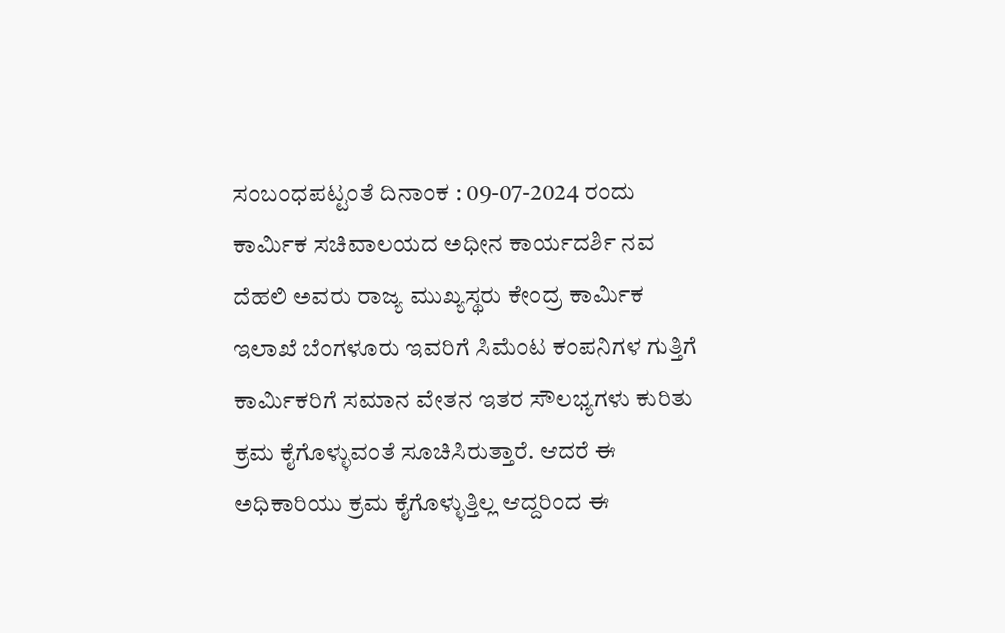ಸಂಬಂಧಪಟ್ಟಂತೆ ದಿನಾಂಕ : 09-07-2024 ರಂದು ಕಾರ್ಮಿಕ ಸಚಿವಾಲಯದ ಅಧೀನ ಕಾರ್ಯದರ್ಶಿ ನವ ದೆಹಲಿ ಅವರು ರಾಜ್ಯ ಮುಖ್ಯಸ್ಥರು ಕೇಂದ್ರ ಕಾರ್ಮಿಕ ಇಲಾಖೆ ಬೆಂಗಳೂರು ಇವರಿಗೆ ಸಿಮೆಂಟ ಕಂಪನಿಗಳ ಗುತ್ತಿಗೆ ಕಾರ್ಮಿಕರಿಗೆ ಸಮಾನ ವೇತನ ಇತರ ಸೌಲಭ್ಯಗಳು ಕುರಿತು ಕ್ರಮ ಕೈಗೊಳ್ಳುವಂತೆ ಸೂಚಿಸಿರುತ್ತಾರೆ. ಆದರೆ ಈ ಅಧಿಕಾರಿಯು ಕ್ರಮ ಕೈಗೊಳ್ಳುತ್ತಿಲ್ಲ ಆದ್ದರಿಂದ ಈ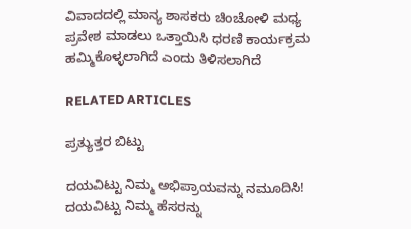ವಿವಾದದಲ್ಲಿ ಮಾನ್ಯ ಶಾಸಕರು ಚಿಂಚೋಳಿ ಮಧ್ಯ ಪ್ರವೇಶ ಮಾಡಲು ಒತ್ತಾಯಿಸಿ ಧರಣಿ ಕಾರ್ಯಕ್ರಮ ಹಮ್ಮಿಕೊಳ್ಳಲಾಗಿದೆ ಎಂದು ತಿಳಿಸಲಾಗಿದೆ

RELATED ARTICLES

ಪ್ರತ್ಯುತ್ತರ ಬಿಟ್ಟು

ದಯವಿಟ್ಟು ನಿಮ್ಮ ಅಭಿಪ್ರಾಯವನ್ನು ನಮೂದಿಸಿ!
ದಯವಿಟ್ಟು ನಿಮ್ಮ ಹೆಸರನ್ನು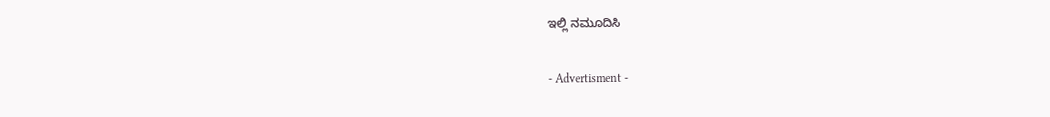ಇಲ್ಲಿ ನಮೂದಿಸಿ

- Advertisment -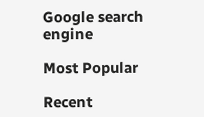Google search engine

Most Popular

Recent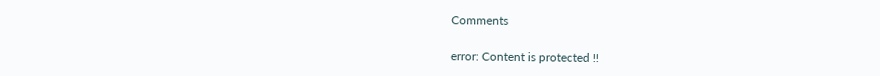Comments

error: Content is protected !!